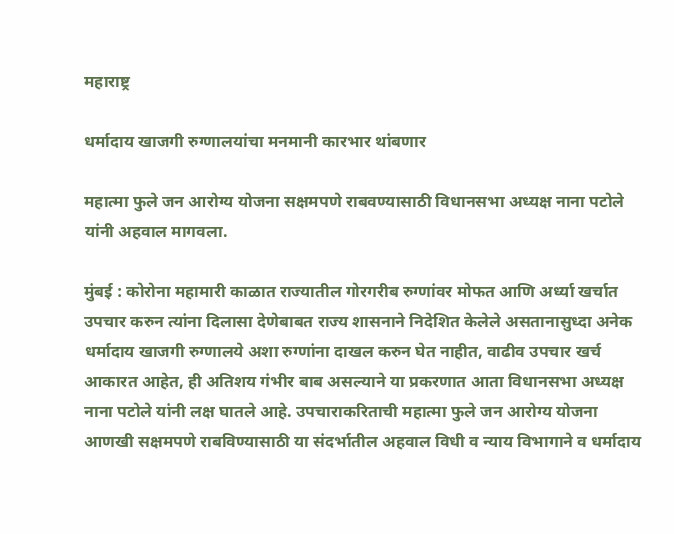महाराष्ट्र

धर्मादाय खाजगी रुग्णालयांचा मनमानी कारभार थांबणार

महात्मा फुले जन आरोग्य योजना सक्षमपणे राबवण्यासाठी विधानसभा अध्यक्ष नाना पटोले यांनी अहवाल मागवला.

मुंबई : कोरोना महामारी काळात राज्यातील गोरगरीब रुग्णांवर मोफत आणि अर्ध्या खर्चात उपचार करुन त्यांना दिलासा देणेबाबत राज्य शासनाने निदेशित केलेले असतानासुध्दा अनेक धर्मादाय खाजगी रुग्णालये अशा रुग्णांना दाखल करुन घेत नाहीत, वाढीव उपचार खर्च आकारत आहेत, ही अतिशय गंभीर बाब असल्याने या प्रकरणात आता विधानसभा अध्यक्ष नाना पटोले यांनी लक्ष घातले आहे. उपचाराकरिताची महात्मा फुले जन आरोग्य योजना आणखी सक्षमपणे राबविण्यासाठी या संदर्भातील अहवाल विधी व न्याय विभागाने व धर्मादाय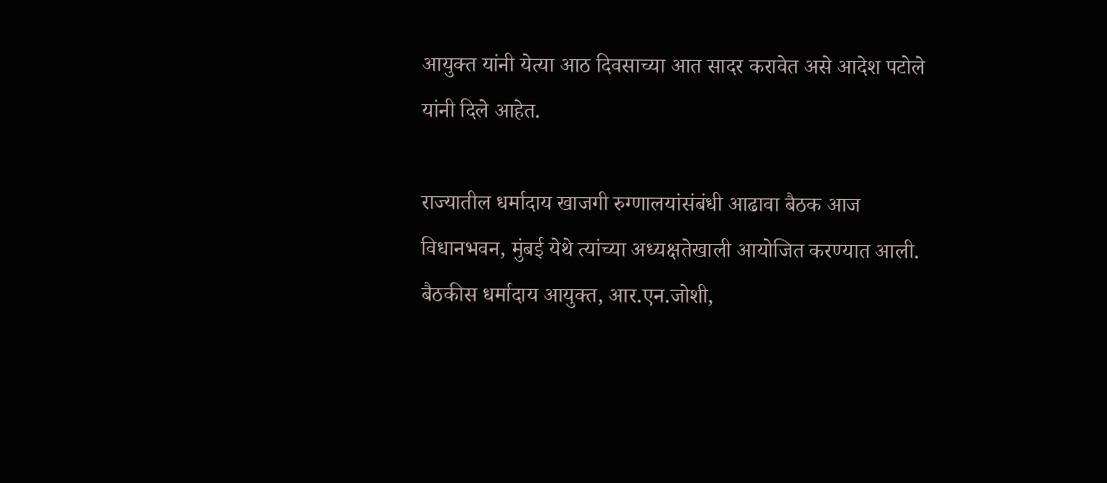आयुक्त यांनी येत्या आठ दिवसाच्या आत सादर करावेत असे आदेश पटोले यांनी दिले आहेत.

राज्यातील धर्मादाय खाजगी रुग्णालयांसंबंधी आढावा बैठक आज विधानभवन, मुंबई येथे त्यांच्या अध्यक्षतेखाली आयोजित करण्यात आली.  बैठकीस धर्मादाय आयुक्त, आर.एन.जोशी,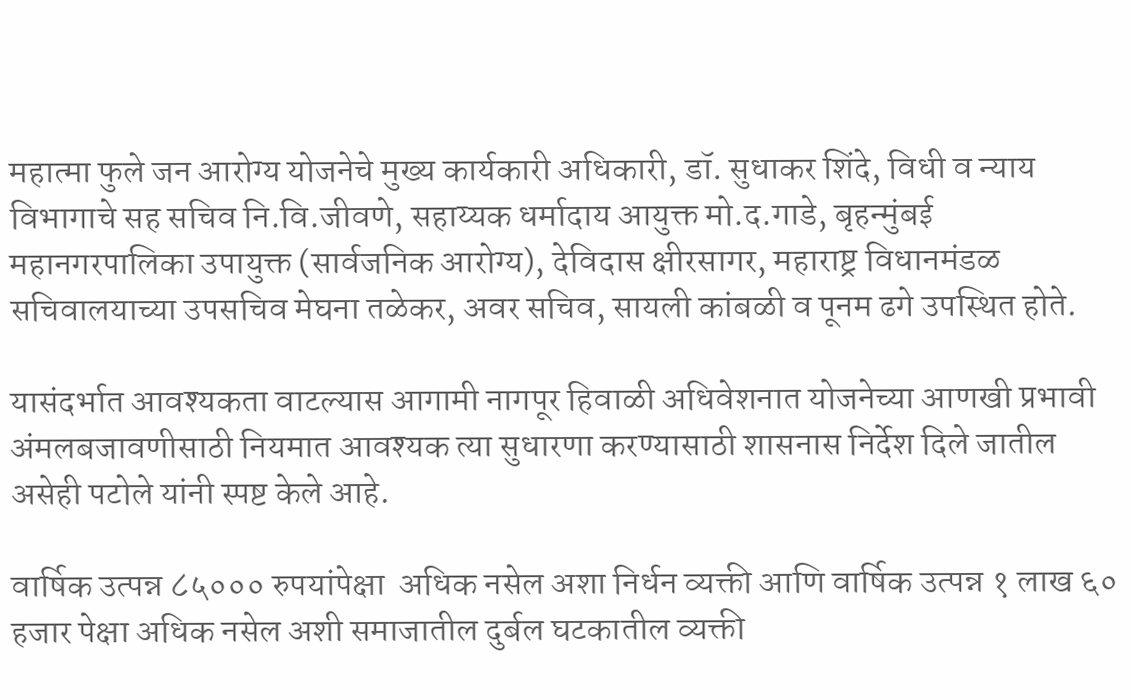महात्मा फुले जन आरोग्य योजनेचे मुख्य कार्यकारी अधिकारी, डॉ. सुधाकर शिंदे, विधी व न्याय विभागाचे सह सचिव नि.वि.जीवणे, सहाय्यक धर्मादाय आयुक्त मो.द.गाडे, बृहन्मुंबई महानगरपालिका उपायुक्त (सार्वजनिक आरोग्य), देविदास क्षीरसागर, महाराष्ट्र विधानमंडळ सचिवालयाच्या उपसचिव मेघना तळेकर, अवर सचिव, सायली कांबळी व पूनम ढगे उपस्थित होते.

यासंदर्भात आवश्यकता वाटल्यास आगामी नागपूर हिवाळी अधिवेशनात योजनेच्या आणखी प्रभावी अंमलबजावणीसाठी नियमात आवश्यक त्या सुधारणा करण्यासाठी शासनास निर्देश दिले जातील असेही पटोले यांनी स्पष्ट केले आहे.

वार्षिक उत्पन्न ८५००० रुपयांपेक्षा  अधिक नसेल अशा निर्धन व्यक्ती आणि वार्षिक उत्पन्न १ लाख ६० हजार पेक्षा अधिक नसेल अशी समाजातील दुर्बल घटकातील व्यक्ती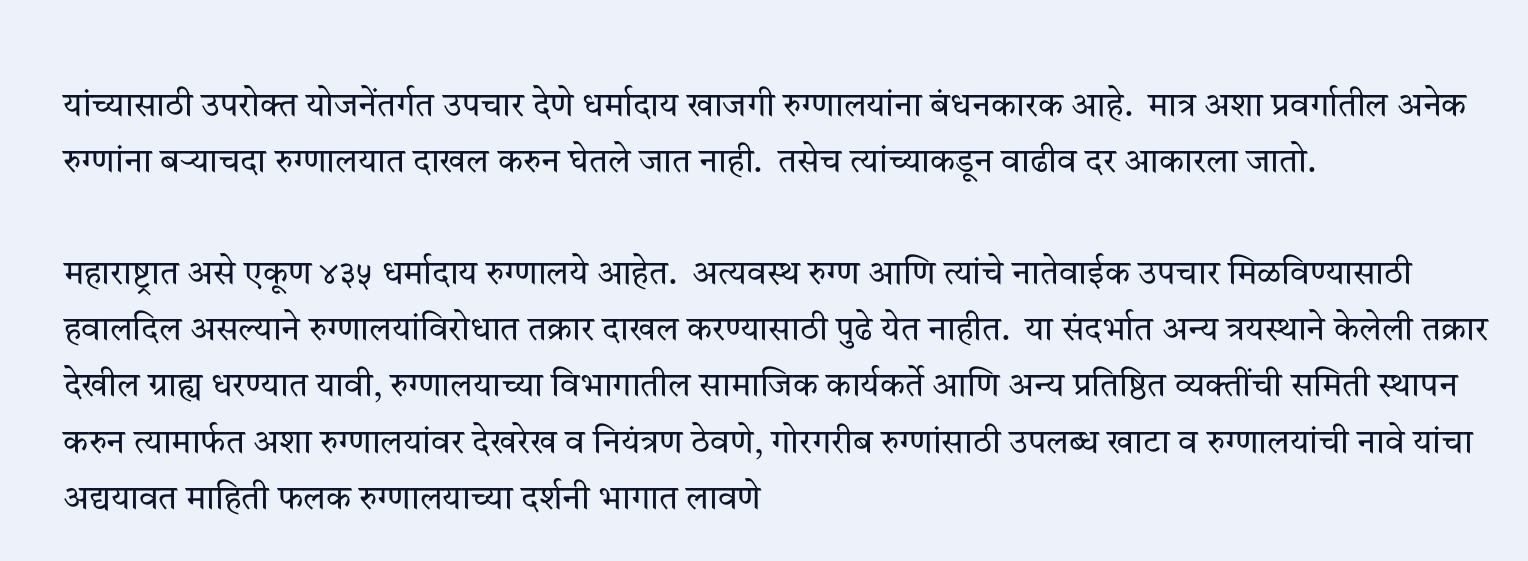यांच्यासाठी उपरोक्त योजनेंतर्गत उपचार देणे धर्मादाय खाजगी रुग्णालयांना बंधनकारक आहे.  मात्र अशा प्रवर्गातील अनेक रुग्णांना बऱ्याचदा रुग्णालयात दाखल करुन घेतले जात नाही.  तसेच त्यांच्याकडून वाढीव दर आकारला जातो.

महाराष्ट्रात असे एकूण ४३५ धर्मादाय रुग्णालये आहेत.  अत्यवस्थ रुग्ण आणि त्यांचे नातेवाईक उपचार मिळविण्यासाठी हवालदिल असल्याने रुग्णालयांविरोधात तक्रार दाखल करण्यासाठी पुढे येत नाहीत.  या संदर्भात अन्य त्रयस्थाने केलेली तक्रार देखील ग्राह्य धरण्यात यावी, रुग्णालयाच्या विभागातील सामाजिक कार्यकर्ते आणि अन्य प्रतिष्ठित व्यक्तींची समिती स्थापन करुन त्यामार्फत अशा रुग्णालयांवर देखरेख व नियंत्रण ठेवणे, गोरगरीब रुग्णांसाठी उपलब्ध खाटा व रुग्णालयांची नावे यांचा अद्ययावत माहिती फलक रुग्णालयाच्या दर्शनी भागात लावणे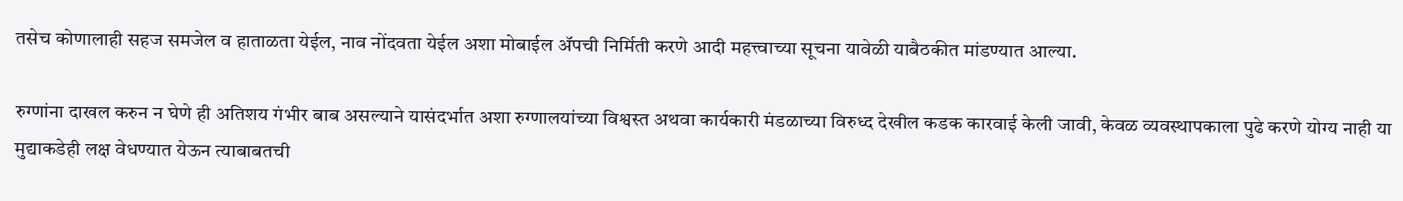तसेच कोणालाही सहज समजेल व हाताळता येईल, नाव नोंदवता येईल अशा मोबाईल ॲपची निर्मिती करणे आदी महत्त्वाच्या सूचना यावेळी याबैठकीत मांडण्यात आल्या.

रुग्णांना दाखल करुन न घेणे ही अतिशय गंभीर बाब असल्याने यासंदर्भात अशा रुग्णालयांच्या विश्वस्त अथवा कार्यकारी मंडळाच्या विरुध्द देखील कडक कारवाई केली जावी, केवळ व्यवस्थापकाला पुढे करणे योग्य नाही या मुद्याकडेही लक्ष वेधण्यात येऊन त्याबाबतची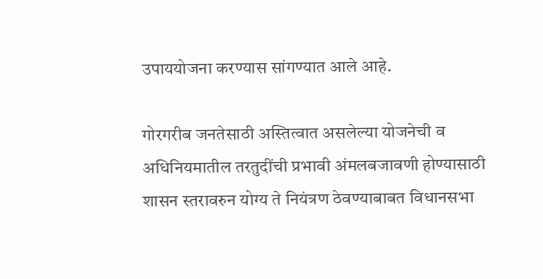उपाययोजना करण्यास सांगण्यात आले आहे.

गोरगरीब जनतेसाठी अस्तित्वात असलेल्या योजनेची व अधिनियमातील तरतुदींची प्रभावी अंमलबजावणी होण्यासाठी शासन स्तरावरुन योग्य ते नियंत्रण ठेवण्याबाबत विधानसभा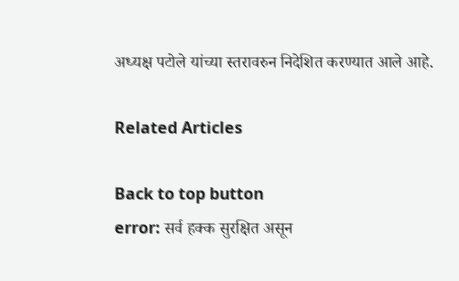अध्यक्ष पटोले यांच्या स्तरावरुन निदेशित करण्यात आले आहे.

Related Articles

Back to top button
error: सर्व हक्क सुरक्षित असून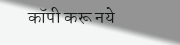कॉपी करू नये